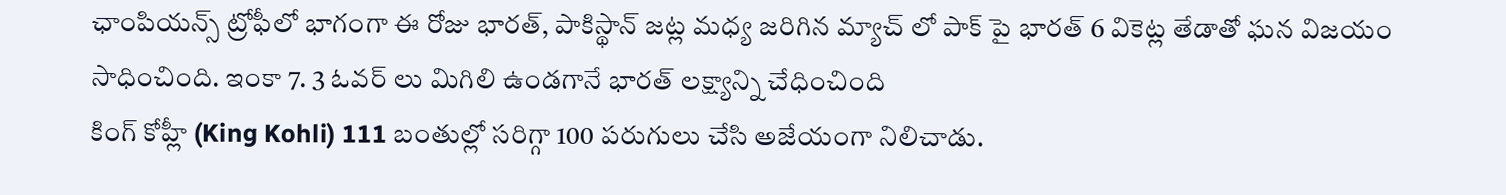ఛాంపియన్స్ ట్రోఫీలో భాగంగా ఈ రోజు భారత్, పాకిస్థాన్ జట్ల మధ్య జరిగిన మ్యాచ్ లో పాక్ పై భారత్ 6 వికెట్ల తేడాతో ఘన విజయం సాధించింది. ఇంకా 7. 3 ఓవర్ లు మిగిలి ఉండగానే భారత్ లక్ష్యాన్ని చేధించింది
కింగ్ కోహ్లీ (King Kohli) 111 బంతుల్లో సరిగ్గా 100 పరుగులు చేసి అజేయంగా నిలిచాడు.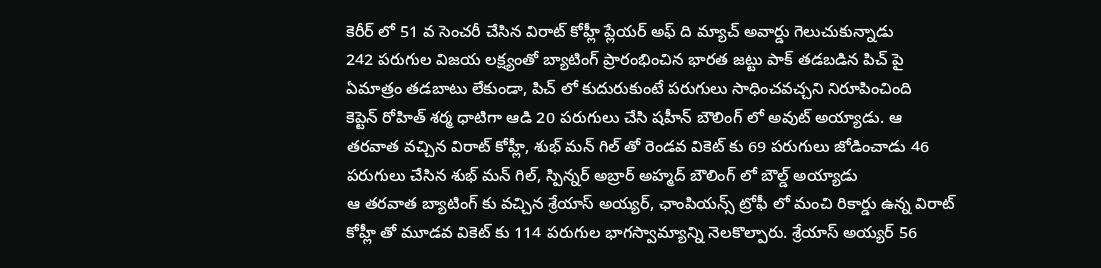కెరీర్ లో 51 వ సెంచరీ చేసిన విరాట్ కోహ్లీ ప్లేయర్ అఫ్ ది మ్యాచ్ అవార్డు గెలుచుకున్నాడు
242 పరుగుల విజయ లక్ష్యంతో బ్యాటింగ్ ప్రారంభించిన భారత జట్టు పాక్ తడబడిన పిచ్ పై ఏమాత్రం తడబాటు లేకుండా, పిచ్ లో కుదురుకుంటే పరుగులు సాధించవచ్చని నిరూపించింది
కెప్టెన్ రోహిత్ శర్మ ధాటిగా ఆడి 20 పరుగులు చేసి షహీన్ బౌలింగ్ లో అవుట్ అయ్యాడు. ఆ తరవాత వచ్చిన విరాట్ కోహ్లీ, శుభ్ మన్ గిల్ తో రెండవ వికెట్ కు 69 పరుగులు జోడించాడు 46 పరుగులు చేసిన శుభ్ మన్ గిల్, స్పిన్నర్ అబ్రార్ అహ్మద్ బౌలింగ్ లో బౌల్డ్ అయ్యాడు
ఆ తరవాత బ్యాటింగ్ కు వచ్చిన శ్రేయాస్ అయ్యర్, ఛాంపియన్స్ ట్రోఫీ లో మంచి రికార్డు ఉన్న విరాట్ కోహ్లీ తో మూడవ వికెట్ కు 114 పరుగుల భాగస్వామ్యాన్ని నెలకొల్పారు. శ్రేయాస్ అయ్యర్ 56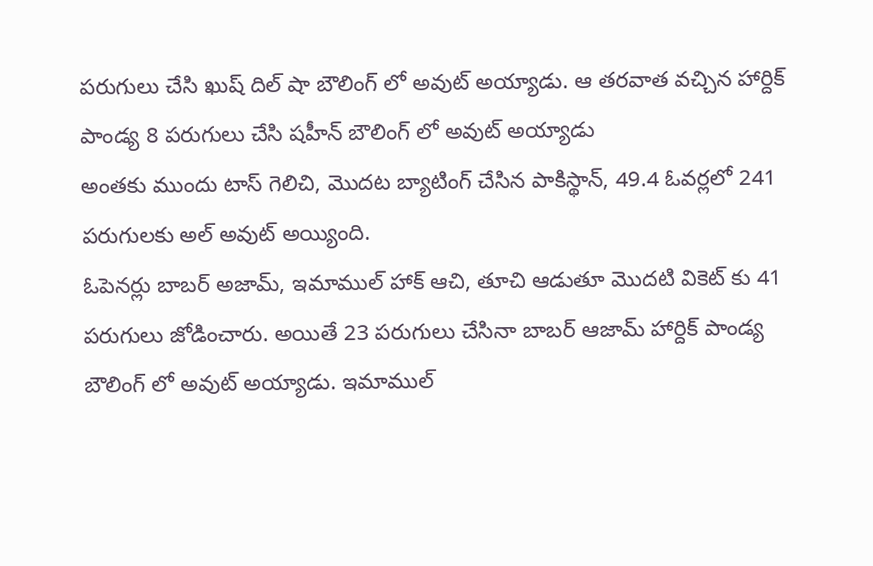పరుగులు చేసి ఖుష్ దిల్ షా బౌలింగ్ లో అవుట్ అయ్యాడు. ఆ తరవాత వచ్చిన హార్దిక్ పాండ్య 8 పరుగులు చేసి షహీన్ బౌలింగ్ లో అవుట్ అయ్యాడు
అంతకు ముందు టాస్ గెలిచి, మొదట బ్యాటింగ్ చేసిన పాకిస్థాన్, 49.4 ఓవర్లలో 241 పరుగులకు అల్ అవుట్ అయ్యింది.
ఓపెనర్లు బాబర్ అజామ్, ఇమాముల్ హాక్ ఆచి, తూచి ఆడుతూ మొదటి వికెట్ కు 41 పరుగులు జోడించారు. అయితే 23 పరుగులు చేసినా బాబర్ ఆజామ్ హార్దిక్ పాండ్య బౌలింగ్ లో అవుట్ అయ్యాడు. ఇమాముల్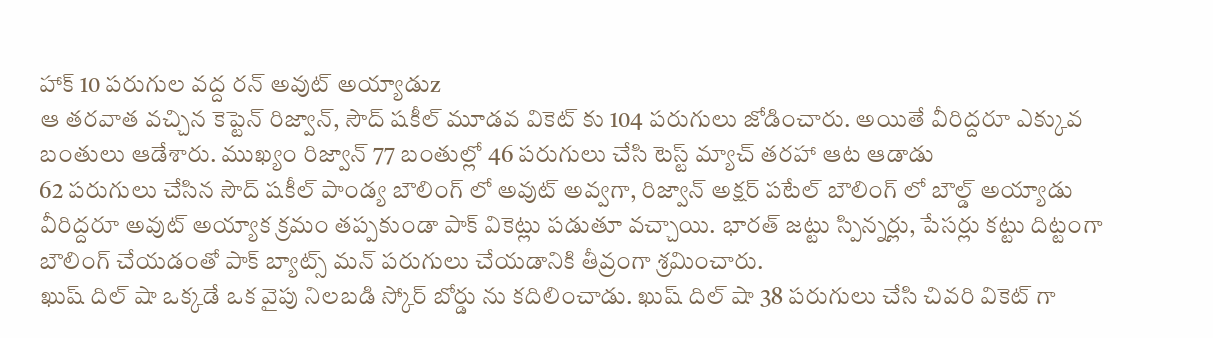హాక్ 10 పరుగుల వద్ద రన్ అవుట్ అయ్యాడుz
ఆ తరవాత వచ్చిన కెప్టెన్ రిజ్వాన్, సౌద్ షకీల్ మూడవ వికెట్ కు 104 పరుగులు జోడించారు. అయితే వీరిద్దరూ ఎక్కువ బంతులు ఆడేశారు. ముఖ్యం రిజ్వాన్ 77 బంతుల్లో 46 పరుగులు చేసి టెస్ట్ మ్యాచ్ తరహా ఆట ఆడాడు
62 పరుగులు చేసిన సౌద్ షకీల్ పాండ్య బౌలింగ్ లో అవుట్ అవ్వగా, రిజ్వాన్ అక్షర్ పటేల్ బౌలింగ్ లో బౌల్డ్ అయ్యాడు
వీరిద్దరూ అవుట్ అయ్యాక క్రమం తప్పకుండా పాక్ వికెట్లు పడుతూ వచ్చాయి. భారత్ జట్టు స్పిన్నర్లు, పేసర్లు కట్టు దిట్టంగా బౌలింగ్ చేయడంతో పాక్ బ్యాట్స్ మన్ పరుగులు చేయడానికి తీవ్రంగా శ్రమించారు.
ఖుష్ దిల్ షా ఒక్కడే ఒక వైపు నిలబడి స్కోర్ బోర్డు ను కదిలించాడు. ఖుష్ దిల్ షా 38 పరుగులు చేసి చివరి వికెట్ గా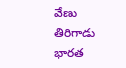వేణు తిరిగాడు
భారత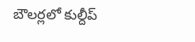బౌలర్లలో కుల్దీప్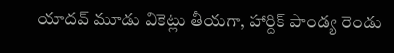యాదవ్ మూడు వికెట్లు తీయగా, హార్దిక్ పాండ్య రెండు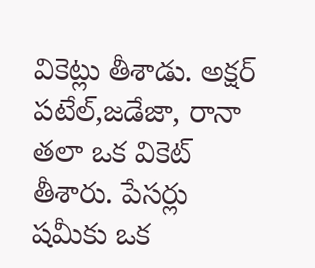వికెట్లు తీశాడు. అక్షర్ పటేల్,జడేజా, రానా తలా ఒక వికెట్ తీశారు. పేసర్లు షమీకు ఒక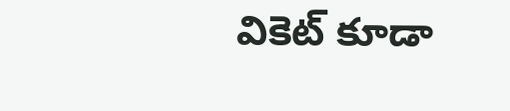వికెట్ కూడా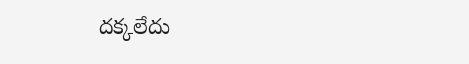దక్కలేదు